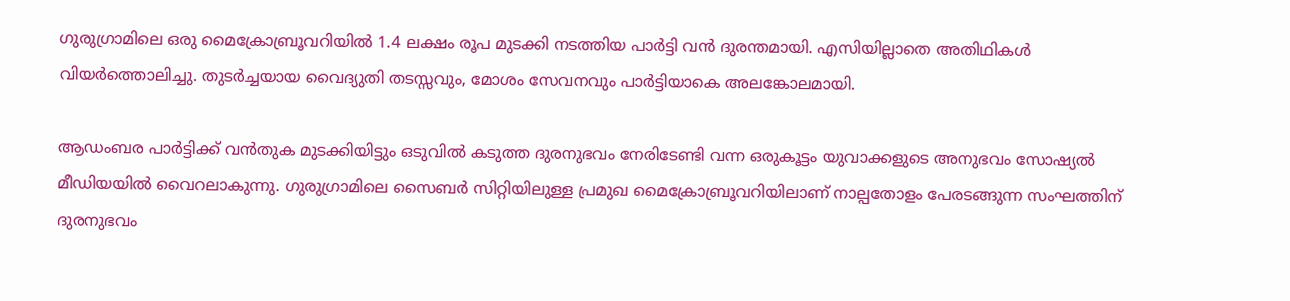ഗുരുഗ്രാമിലെ ഒരു മൈക്രോബ്രൂവറിയിൽ 1.4 ലക്ഷം രൂപ മുടക്കി നടത്തിയ പാർട്ടി വന്‍ ദുരന്തമായി. എസിയില്ലാതെ അതിഥികൾ വിയർത്തൊലിച്ചു. തുടർച്ചയായ വൈദ്യുതി തടസ്സവും, മോശം സേവനവും പാർട്ടിയാകെ അലങ്കോലമായി.

ആഡംബര പാർട്ടിക്ക് വൻതുക മുടക്കിയിട്ടും ഒടുവിൽ കടുത്ത ദുരനുഭവം നേരിടേണ്ടി വന്ന ഒരുകൂട്ടം യുവാക്കളുടെ അനുഭവം സോഷ്യൽ മീഡിയയിൽ വൈറലാകുന്നു. ഗുരുഗ്രാമിലെ സൈബർ സിറ്റിയിലുള്ള പ്രമുഖ മൈക്രോബ്രൂവറിയിലാണ് നാല്പതോളം പേരടങ്ങുന്ന സംഘത്തിന് ദുരനുഭവം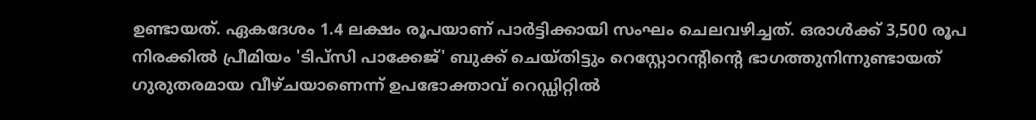ഉണ്ടായത്. ഏകദേശം 1.4 ലക്ഷം രൂപയാണ് പാർട്ടിക്കായി സംഘം ചെലവഴിച്ചത്. ഒരാൾക്ക് 3,500 രൂപ നിരക്കിൽ പ്രീമിയം 'ടിപ്സി പാക്കേജ്' ബുക്ക് ചെയ്തിട്ടും റെസ്റ്റോറന്റിന്റെ ഭാഗത്തുനിന്നുണ്ടായത് ഗുരുതരമായ വീഴ്ചയാണെന്ന് ഉപഭോക്താവ് റെഡ്ഡിറ്റിൽ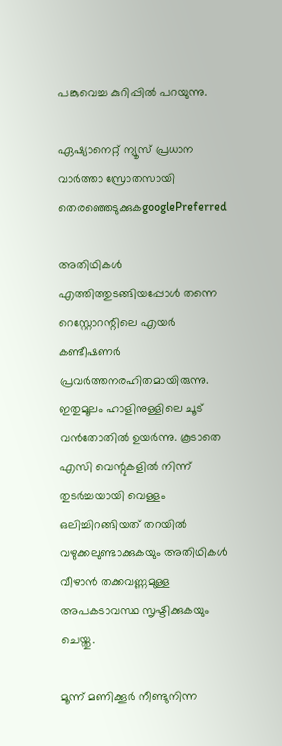പങ്കുവെച്ച കുറിപ്പിൽ പറയുന്നു.

ഏഷ്യാനെറ്റ് ന്യൂസ് പ്രധാന വാർത്താ സ്രോതസായി തെരഞ്ഞെടുക്കുകgooglePreferred

അതിഥികൾ എത്തിത്തുടങ്ങിയപ്പോൾ തന്നെ റെസ്റ്റോറന്റിലെ എയർ കണ്ടീഷണർ പ്രവർത്തനരഹിതമായിരുന്നു. ഇതുമൂലം ഹാളിനുള്ളിലെ ചൂട് വൻതോതിൽ ഉയർന്നു. കൂടാതെ എസി വെന്റുകളിൽ നിന്ന് തുടർച്ചയായി വെള്ളം ഒലിച്ചിറങ്ങിയത് തറയിൽ വഴുക്കലുണ്ടാക്കുകയും അതിഥികൾ വീഴാൻ തക്കവണ്ണമുള്ള അപകടാവസ്ഥ സൃഷ്ടിക്കുകയും ചെയ്തു.

മൂന്ന് മണിക്കൂർ നീണ്ടുനിന്ന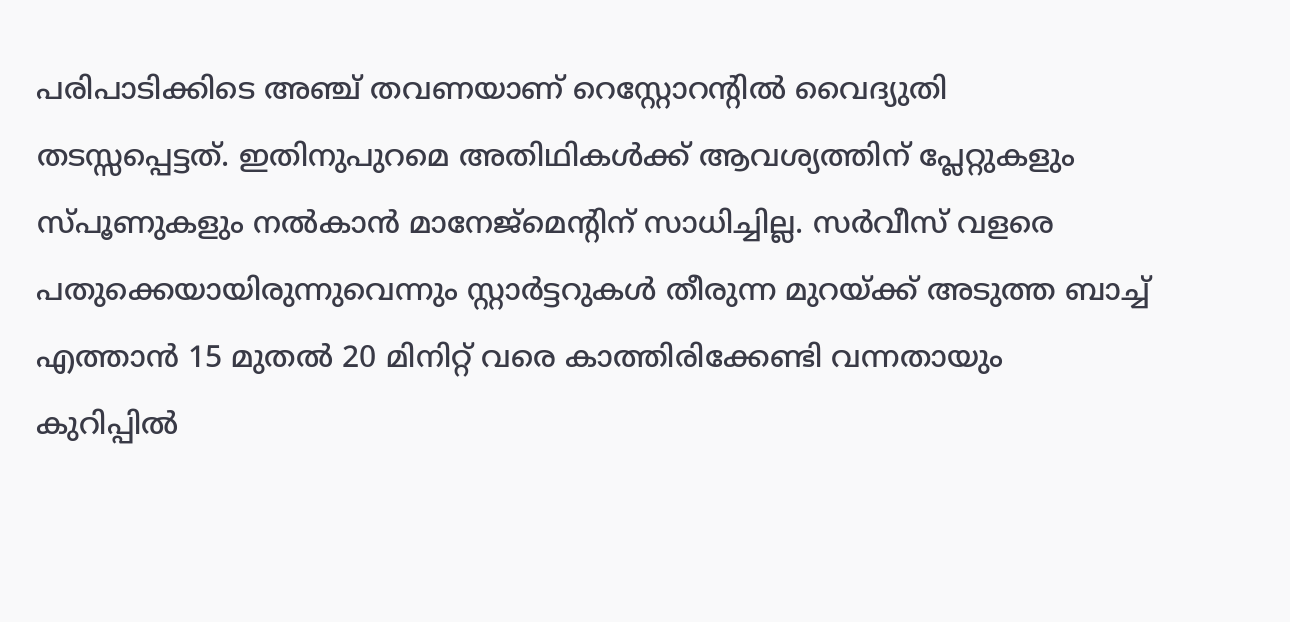പരിപാടിക്കിടെ അഞ്ച് തവണയാണ് റെസ്റ്റോറന്റിൽ വൈദ്യുതി തടസ്സപ്പെട്ടത്. ഇതിനുപുറമെ അതിഥികൾക്ക് ആവശ്യത്തിന് പ്ലേറ്റുകളും സ്പൂണുകളും നൽകാൻ മാനേജ്‌മെന്റിന് സാധിച്ചില്ല. സർവീസ് വളരെ പതുക്കെയായിരുന്നുവെന്നും സ്റ്റാർട്ടറുകൾ തീരുന്ന മുറയ്ക്ക് അടുത്ത ബാച്ച് എത്താൻ 15 മുതൽ 20 മിനിറ്റ് വരെ കാത്തിരിക്കേണ്ടി വന്നതായും കുറിപ്പിൽ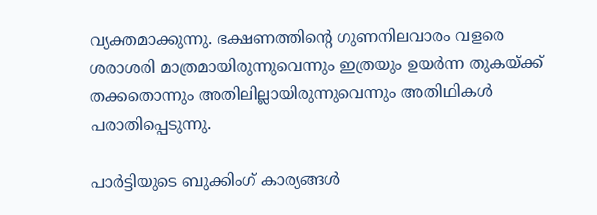വ്യക്തമാക്കുന്നു. ഭക്ഷണത്തിന്റെ ഗുണനിലവാരം വളരെ ശരാശരി മാത്രമായിരുന്നുവെന്നും ഇത്രയും ഉയർന്ന തുകയ്ക്ക് തക്കതൊന്നും അതിലില്ലായിരുന്നുവെന്നും അതിഥികൾ പരാതിപ്പെടുന്നു.

പാർട്ടിയുടെ ബുക്കിംഗ് കാര്യങ്ങള്‍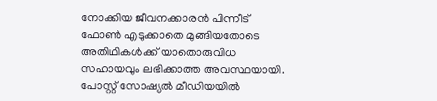നോക്കിയ ജീവനക്കാരൻ പിന്നീട് ഫോൺ എടുക്കാതെ മുങ്ങിയതോടെ അതിഥികൾക്ക് യാതൊരുവിധ സഹായവും ലഭിക്കാത്ത അവസ്ഥയായി. പോസ്റ്റ് സോഷ്യൽ മീഡിയയിൽ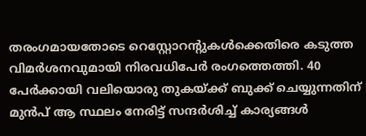തരംഗമായതോടെ റെസ്റ്റോറന്റുകൾക്കെതിരെ കടുത്ത വിമർശനവുമായി നിരവധിപേർ രംഗത്തെത്തി. 40 പേർക്കായി വലിയൊരു തുകയ്ക്ക് ബുക്ക് ചെയ്യുന്നതിന് മുൻപ് ആ സ്ഥലം നേരിട്ട് സന്ദർശിച്ച് കാര്യങ്ങൾ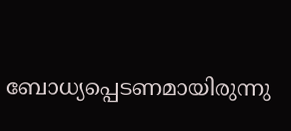ബോധ്യപ്പെടണമായിരുന്നു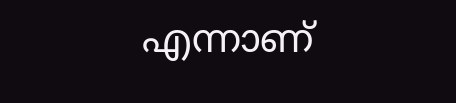എന്നാണ്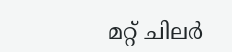മറ്റ് ചിലര്‍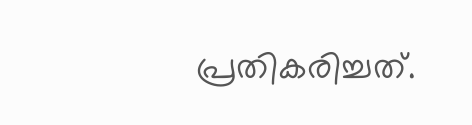പ്രതികരിച്ചത്.